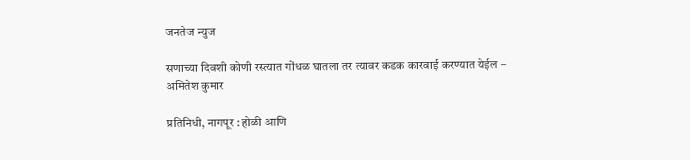जनतेज न्युज

सणाच्या दिवशी कोणी रस्त्यात गोंधळ घातला तर त्यावर कडक कारवाई करण्यात येईल – अमितेश कुमार

प्रतिनिधी, नागपूर : होळी आणि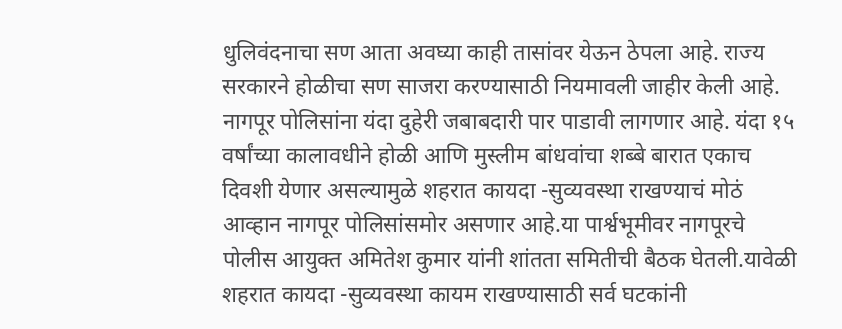धुलिवंदनाचा सण आता अवघ्या काही तासांवर येऊन ठेपला आहे. राज्य सरकारने होळीचा सण साजरा करण्यासाठी नियमावली जाहीर केली आहे. नागपूर पोलिसांना यंदा दुहेरी जबाबदारी पार पाडावी लागणार आहे. यंदा १५ वर्षांच्या कालावधीने होळी आणि मुस्लीम बांधवांचा शब्बे बारात एकाच दिवशी येणार असल्यामुळे शहरात कायदा -सुव्यवस्था राखण्याचं मोठं आव्हान नागपूर पोलिसांसमोर असणार आहे.या पार्श्वभूमीवर नागपूरचे पोलीस आयुक्त अमितेश कुमार यांनी शांतता समितीची बैठक घेतली.यावेळी शहरात कायदा -सुव्यवस्था कायम राखण्यासाठी सर्व घटकांनी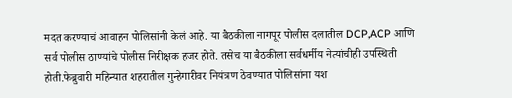मदत करण्याचं आवाहन पोलिसांनी केलं आहे. या बैठकीला नागपूर पोलीस दलातील DCP,ACP आणि सर्व पोलीस ठाण्यांचे पोलीस निरीक्षक हजर होते. तसेच या बैठकीला सर्वधर्मीय नेत्यांचीही उपस्थिती होती.फेब्रुवारी महिन्यात शहरातील गुन्हेगारीवर नियंत्रण ठेवण्यात पोलिसांना यश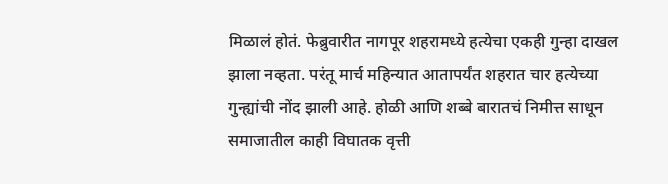मिळालं होतं. फेब्रुवारीत नागपूर शहरामध्ये हत्येचा एकही गुन्हा दाखल झाला नव्हता. परंतू मार्च महिन्यात आतापर्यंत शहरात चार हत्येच्या गुन्ह्यांची नोंद झाली आहे. होळी आणि शब्बे बारातचं निमीत्त साधून समाजातील काही विघातक वृत्ती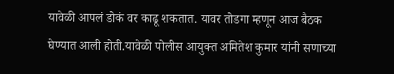यावेळी आपलं डोकं वर काढू शकतात. यावर तोडगा म्हणून आज बैठक घेण्यात आली होती.यावेळी पोलीस आयुक्त अमितेश कुमार यांनी सणाच्या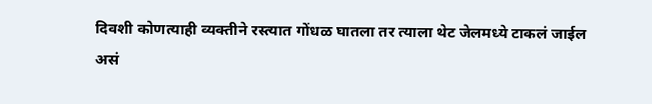दिवशी कोणत्याही व्यक्तीने रस्त्यात गोंधळ घातला तर त्याला थेट जेलमध्ये टाकलं जाईल असं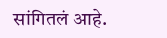सांगितलं आहे.